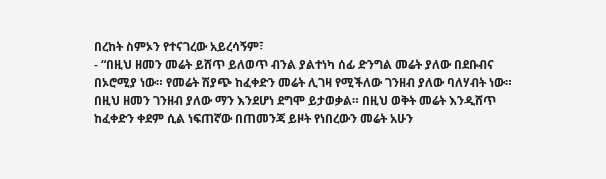በረከት ስምኦን የተናገረው አይረሳኝም፣
- “በዚህ ዘመን መሬት ይሸጥ ይለወጥ ብንል ያልተነካ ሰፊ ድንግል መሬት ያለው በደቡብና በኦሮሚያ ነው። የመሬት ሽያጭ ከፈቀድን መሬት ሊገዛ የሚችለው ገንዘብ ያለው ባለሃብት ነው። በዚህ ዘመን ገንዘብ ያለው ማን እንደሆነ ደግሞ ይታወቃል። በዚህ ወቅት መሬት እንዲሸጥ ከፈቀድን ቀደም ሲል ነፍጠኛው በጠመንጃ ይዞት የነበረውን መሬት አሁን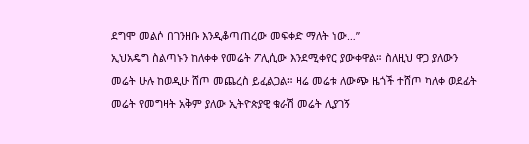ደግሞ መልሶ በገንዘቡ እንዲቆጣጠረው መፍቀድ ማለት ነው…”
ኢህአዴግ ስልጣኑን ከለቀቀ የመሬት ፖሊሲው እንደሚቀየር ያውቀዋል። ስለዚህ ዋጋ ያለውን መሬት ሁሉ ከወዲሁ ሸጦ መጨረስ ይፈልጋል። ዛሬ መሬቱ ለውጭ ዜጎች ተሸጦ ካለቀ ወደፊት መሬት የመግዛት አቅም ያለው ኢትዮጵያዊ ቁራሽ መሬት ሊያገኝ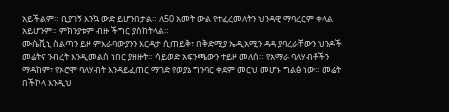አይችልም። ቢያገኝ እንኳ ውድ ይሆንበታል። ለ50 አመት ውል የተፈረመለትን ህንዳዊ ማባረርም ቀላል አይሆንም። ምክንያቱም ብዙ ችግር ያስከትላል።
ሙሴቪኒ ስልጣን ይዞ ምእራባውያንን እርዳታ ሲጠይቅ፣ በቅድሚያ ኤዲአሚን ዳዳ ያባረራቸውን ህንዶች መሬትና ንብረት እንዲመልስ ነበር ያዘዙት። ሳይወድ አፍንጫውን ተይዞ መለሰ። የአማራ ባለሃብቶችን ማዳከም፣ የኦሮሞ ባለሃብት እንዳይፈጠር ማገድ የወያኔ ግንባር ቀደም መርህ መሆኑ ግልፅ ነው። መሬት በችኮላ እንዲህ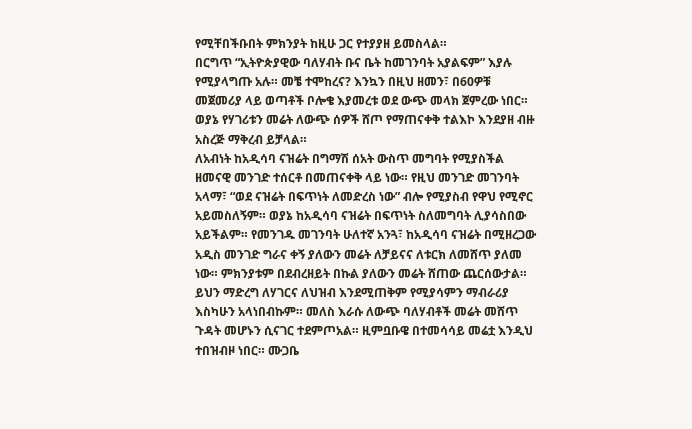የሚቸበችቡበት ምክንያት ከዚሁ ጋር የተያያዘ ይመስላል።
በርግጥ “ኢትዮጵያዊው ባለሃብት ቡና ቤት ከመገንባት አያልፍም” እያሉ የሚያላግጡ አሉ። መቼ ተሞከረና? እንኳን በዚህ ዘመን፣ በ60ዎቹ መጀመሪያ ላይ ወጣቶች ቦሎቄ እያመረቱ ወደ ውጭ መላክ ጀምረው ነበር። ወያኔ የሃገሪቱን መሬት ለውጭ ሰዎች ሸጦ የማጠናቀቅ ተልእኮ እንደያዘ ብዙ አስረጅ ማቅረብ ይቻላል።
ለአብነት ከአዲሳባ ናዝሬት በግማሽ ሰአት ውስጥ መግባት የሚያስችል ዘመናዊ መንገድ ተሰርቶ በመጠናቀቅ ላይ ነው። የዚህ መንገድ መገንባት አላማ፣ “ወደ ናዝሬት በፍጥነት ለመድረስ ነው” ብሎ የሚያስብ የዋህ የሚኖር አይመስለኝም። ወያኔ ከአዲሳባ ናዝሬት በፍጥነት ስለመግባት ሊያሳስበው አይችልም። የመንገዱ መገንባት ሁለተኛ አንጓ፣ ከአዲሳባ ናዝሬት በሚዘረጋው አዲስ መንገድ ግራና ቀኝ ያለውን መሬት ለቻይናና ለቱርክ ለመሸጥ ያለመ ነው። ምክንያቱም በደብረዘይት በኩል ያለውን መሬት ሸጠው ጨርሰውታል። ይህን ማድረግ ለሃገርና ለህዝብ እንደሚጠቅም የሚያሳምን ማብራሪያ እስካሁን አላነበብኩም። መለስ እራሱ ለውጭ ባለሃብቶች መሬት መሸጥ ጉዳት መሆኑን ሲናገር ተደምጦአል። ዚምቧቡዌ በተመሳሳይ መሬቷ እንዲህ ተበዝብዞ ነበር። ሙጋቤ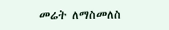መሬት ለማስመለስ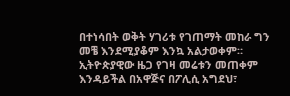በተነሳበት ወቅት ሃገሪቱ የገጠማት መከራ ግን መቼ እንደሚያቆም እንኳ አልታወቀም። ኢትዮጵያዊው ዜጋ የገዛ መሬቱን መጠቀም እንዳይችል በአዋጅና በፖሊሲ አግደህ፣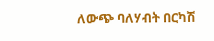ለውጭ ባለሃብት በርካሽ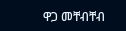ዋጋ መቸብቸብ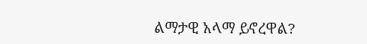ልማታዊ አላማ ይኖረዋል?